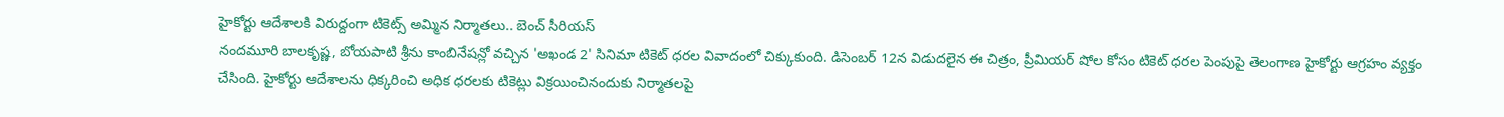హైకోర్టు ఆదేశాలకి విరుద్దంగా టికెట్స్ అమ్మిన నిర్మాతలు.. బెంచ్ సీరియస్
నందమూరి బాలకృష్ణ, బోయపాటి శ్రీను కాంబినేషన్లో వచ్చిన 'అఖండ 2' సినిమా టికెట్ ధరల వివాదంలో చిక్కుకుంది. డిసెంబర్ 12న విడుదలైన ఈ చిత్రం, ప్రీమియర్ షోల కోసం టికెట్ ధరల పెంపుపై తెలంగాణ హైకోర్టు ఆగ్రహం వ్యక్తం చేసింది. హైకోర్టు ఆదేశాలను ధిక్కరించి అధిక ధరలకు టికెట్లు విక్రయించినందుకు నిర్మాతలపై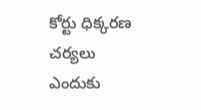కోర్టు ధిక్కరణ చర్యలు ఎందుకు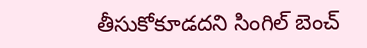తీసుకోకూడదని సింగిల్ బెంచ్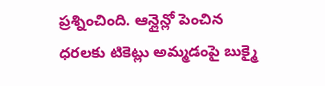ప్రశ్నించింది. ఆన్లైన్లో పెంచిన ధరలకు టికెట్లు అమ్మడంపై బుక్మై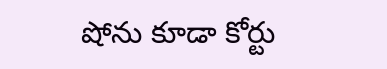షోను కూడా కోర్టు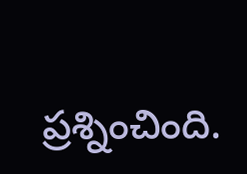ప్రశ్నించింది.